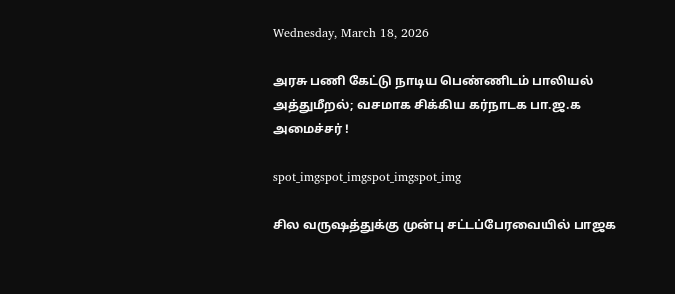Wednesday, March 18, 2026

அரசு பணி கேட்டு நாடிய பெண்ணிடம் பாலியல் அத்துமீறல்; வசமாக சிக்கிய கர்நாடக பா.ஜ.க அமைச்சர் !

spot_imgspot_imgspot_imgspot_img

சில வருஷத்துக்கு முன்பு சட்டப்பேரவையில் பாஜக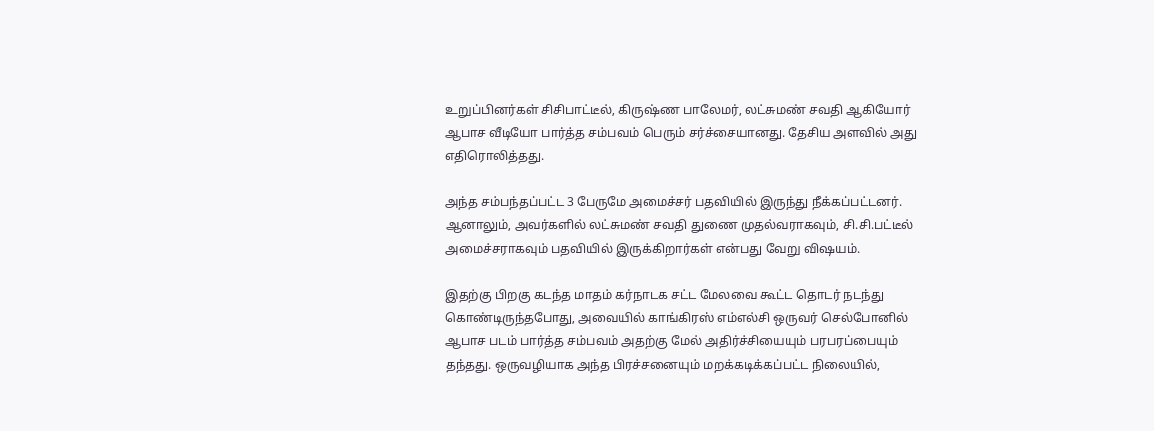உறுப்பினர்கள் சிசிபாட்டீல், கிருஷ்ண பாலேமர், லட்சுமண் சவதி ஆகியோர் ஆபாச வீடியோ பார்த்த சம்பவம் பெரும் சர்ச்சையானது. தேசிய அளவில் அது எதிரொலித்தது.

அந்த சம்பந்தப்பட்ட 3 பேருமே அமைச்சர் பதவியில் இருந்து நீக்கப்பட்டனர். ஆனாலும், அவர்களில் லட்சுமண் சவதி துணை முதல்வராகவும், சி.சி.பட்டீல் அமைச்சராகவும் பதவியில் இருக்கிறார்கள் என்பது வேறு விஷயம்.

இதற்கு பிறகு கடந்த மாதம் கர்நாடக சட்ட மேலவை கூட்ட தொடர் நடந்து கொண்டிருந்தபோது, அவையில் காங்கிரஸ் எம்எல்சி ஒருவர் செல்போனில் ஆபாச படம் பார்த்த சம்பவம் அதற்கு மேல் அதிர்ச்சியையும் பரபரப்பையும் தந்தது. ஒருவழியாக அந்த பிரச்சனையும் மறக்கடிக்கப்பட்ட நிலையில்,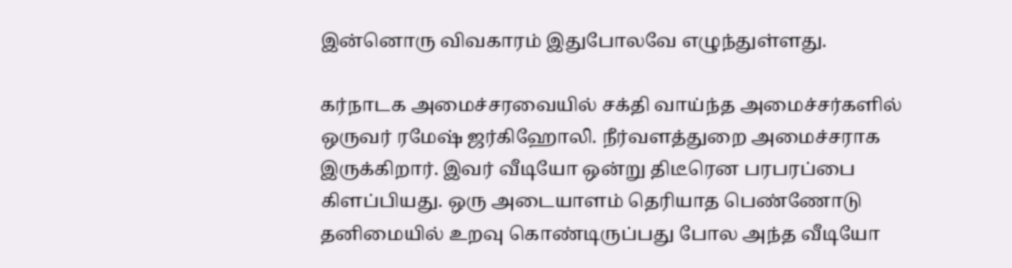இன்னொரு விவகாரம் இதுபோலவே எழுந்துள்ளது.

கர்நாடக அமைச்சரவையில் சக்தி வாய்ந்த அமைச்சர்களில் ஒருவர் ரமேஷ் ஜர்கிஹோலி. நீர்வளத்துறை அமைச்சராக இருக்கிறார். இவர் வீடியோ ஒன்று திடீரென பரபரப்பை கிளப்பியது. ஒரு அடையாளம் தெரியாத பெண்ணோடு தனிமையில் உறவு கொண்டிருப்பது போல அந்த வீடியோ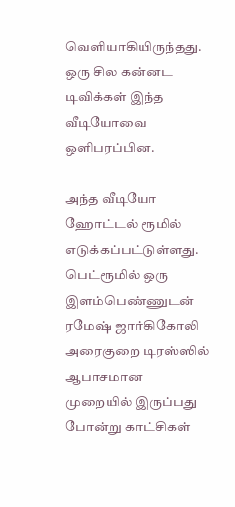வெளியாகியிருந்தது. ஒரு சில கன்னட டிவிக்கள் இந்த வீடியோவை ஒளிபரப்பின.

அந்த வீடியோ ஹோட்டல் ரூமில் எடுக்கப்பட்டுள்ளது. பெட்ரூமில் ஒரு இளம்பெண்ணுடன் ரமேஷ் ஜார்கிகோலி அரைகுறை டிரஸ்ஸில் ஆபாசமான முறையில் இருப்பது போன்று காட்சிகள்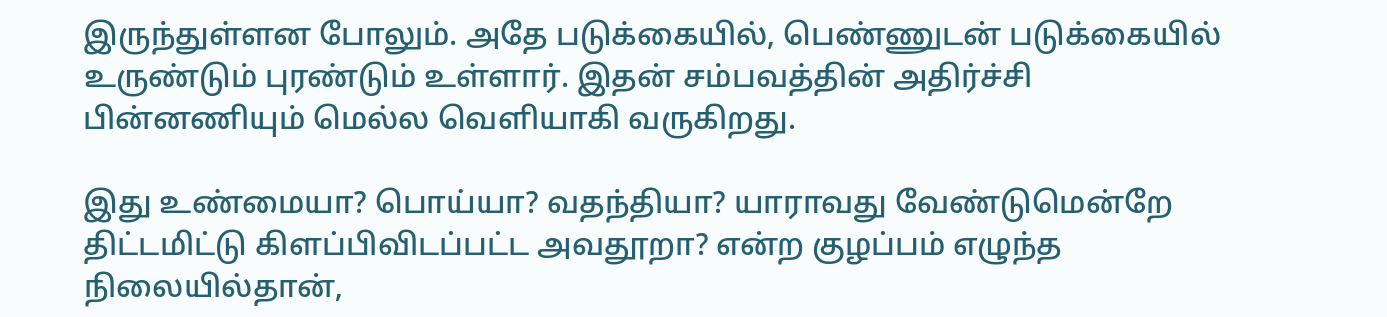இருந்துள்ளன போலும். அதே படுக்கையில், பெண்ணுடன் படுக்கையில் உருண்டும் புரண்டும் உள்ளார். இதன் சம்பவத்தின் அதிர்ச்சி பின்னணியும் மெல்ல வெளியாகி வருகிறது.

இது உண்மையா? பொய்யா? வதந்தியா? யாராவது வேண்டுமென்றே திட்டமிட்டு கிளப்பிவிடப்பட்ட அவதூறா? என்ற குழப்பம் எழுந்த நிலையில்தான்,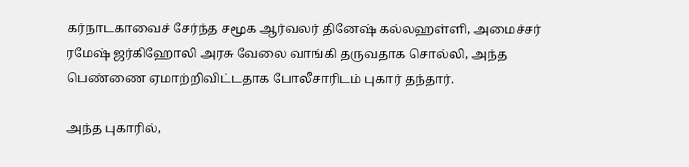கர்நாடகாவைச் சேர்ந்த சமூக ஆர்வலர் தினேஷ் கல்லஹள்ளி, அமைச்சர் ரமேஷ் ஜர்கிஹோலி அரசு வேலை வாங்கி தருவதாக சொல்லி, அந்த பெண்ணை ஏமாற்றிவிட்டதாக போலீசாரிடம் புகார் தந்தார்.

அந்த புகாரில்,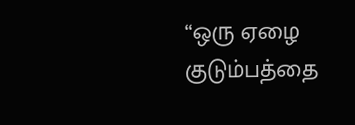“ஒரு ஏழை குடும்பத்தை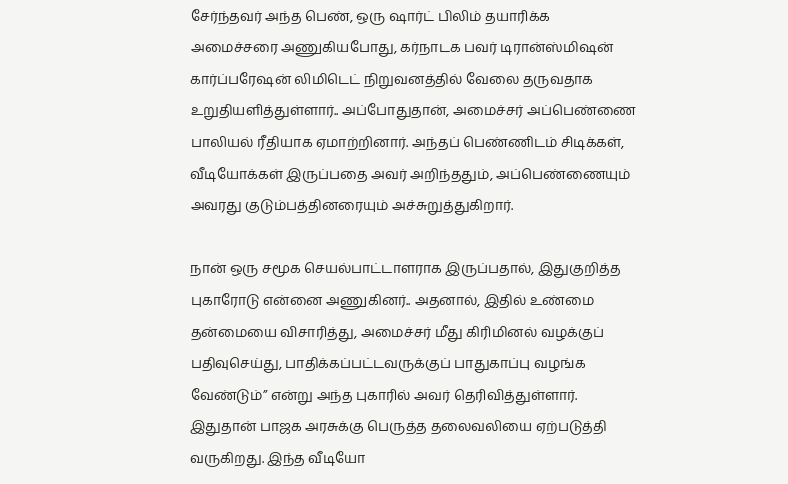சேர்ந்தவர் அந்த பெண், ஒரு ஷார்ட் பிலிம் தயாரிக்க அமைச்சரை அணுகியபோது, கர்நாடக பவர் டிரான்ஸ்மிஷன் கார்ப்பரேஷன் லிமிடெட் நிறுவனத்தில் வேலை தருவதாக உறுதியளித்துள்ளார்.. அப்போதுதான், அமைச்சர் அப்பெண்ணை பாலியல் ரீதியாக ஏமாற்றினார். அந்தப் பெண்ணிடம் சிடிக்கள், வீடியோக்கள் இருப்பதை அவர் அறிந்ததும், அப்பெண்ணையும் அவரது குடும்பத்தினரையும் அச்சுறுத்துகிறார்.

நான் ஒரு சமூக செயல்பாட்டாளராக இருப்பதால், இதுகுறித்த புகாரோடு என்னை அணுகினர்.. அதனால், இதில் உண்மை தன்மையை விசாரித்து, அமைச்சர் மீது கிரிமினல் வழக்குப் பதிவுசெய்து, பாதிக்கப்பட்டவருக்குப் பாதுகாப்பு வழங்க வேண்டும்” என்று அந்த புகாரில் அவர் தெரிவித்துள்ளார். இதுதான் பாஜக அரசுக்கு பெருத்த தலைவலியை ஏற்படுத்தி வருகிறது. இந்த வீடியோ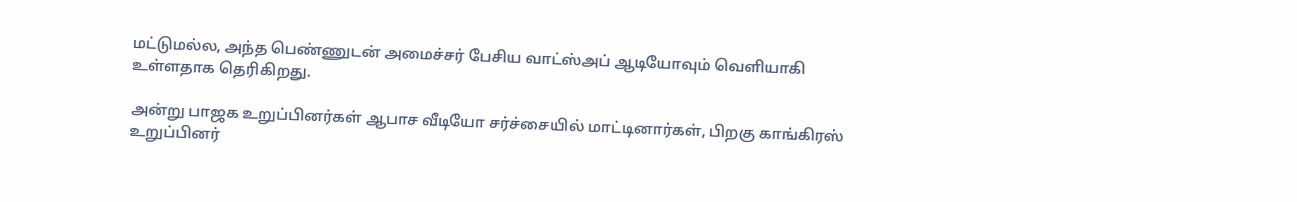மட்டுமல்ல, அந்த பெண்ணுடன் அமைச்சர் பேசிய வாட்ஸ்அப் ஆடியோவும் வெளியாகி உள்ளதாக தெரிகிறது.

அன்று பாஜக உறுப்பினர்கள் ஆபாச வீடியோ சர்ச்சையில் மாட்டினார்கள், பிறகு காங்கிரஸ் உறுப்பினர்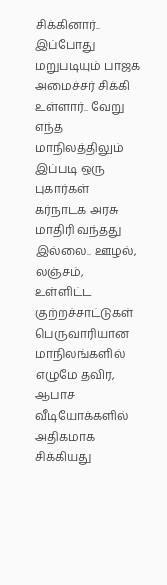சிக்கினார்.. இப்போது மறுபடியும் பாஜக அமைச்சர் சிக்கி உள்ளார்.. வேறு எந்த மாநிலத்திலும் இப்படி ஒரு புகார்கள் கர்நாடக அரசு மாதிரி வந்தது இல்லை.. ஊழல், லஞ்சம், உள்ளிட்ட குற்றச்சாட்டுகள் பெருவாரியான மாநிலங்களில் எழுமே தவிர, ஆபாச வீடியோக்களில் அதிகமாக சிக்கியது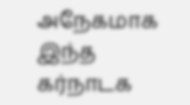அநேகமாக இந்த கர்நாடக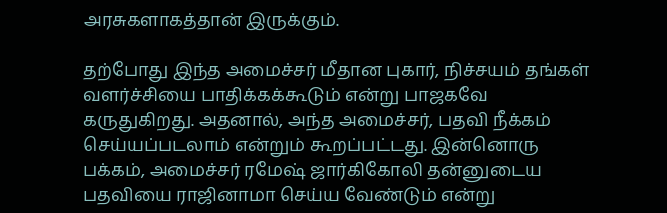அரசுகளாகத்தான் இருக்கும்.

தற்போது இந்த அமைச்சர் மீதான புகார், நிச்சயம் தங்கள் வளர்ச்சியை பாதிக்கக்கூடும் என்று பாஜகவே கருதுகிறது. அதனால், அந்த அமைச்சர், பதவி நீக்கம் செய்யப்படலாம் என்றும் கூறப்பட்டது. இன்னொரு பக்கம், அமைச்சர் ரமேஷ் ஜார்கிகோலி தன்னுடைய பதவியை ராஜினாமா செய்ய வேண்டும் என்று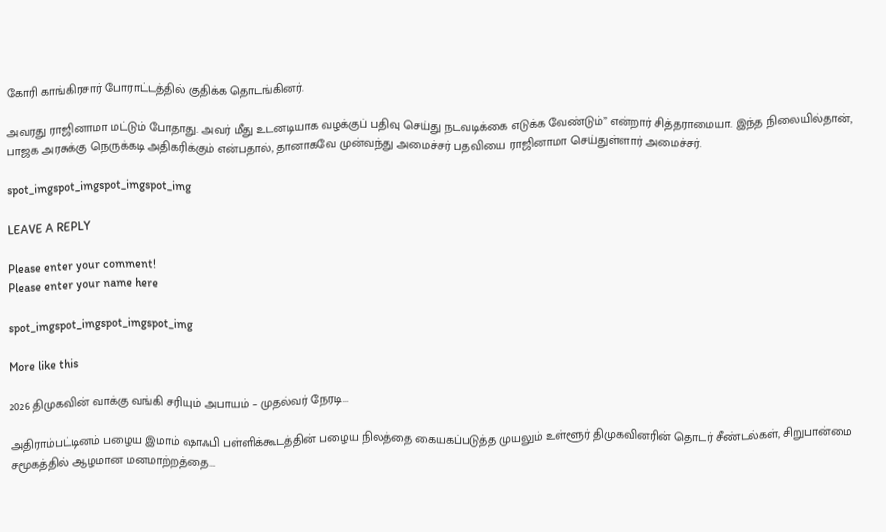கோரி காங்கிரசார் போராட்டத்தில் குதிக்க தொடங்கினர்.

அவரது ராஜினாமா மட்டும் போதாது. அவர் மீது உடனடியாக வழக்குப் பதிவு செய்து நடவடிக்கை எடுக்க வேண்டும்” என்றார் சித்தராமையா. இந்த நிலையில்தான், பாஜக அரசுக்கு நெருக்கடி அதிகரிக்கும் என்பதால், தானாகவே முன்வந்து அமைச்சர் பதவியை ராஜினாமா செய்துள்ளார் அமைச்சர்.

spot_imgspot_imgspot_imgspot_img

LEAVE A REPLY

Please enter your comment!
Please enter your name here

spot_imgspot_imgspot_imgspot_img

More like this

2026 திமுகவின் வாக்கு வங்கி சரியும் அபாயம் – முதல்வர் நேரடி...

அதிராம்பட்டினம் பழைய இமாம் ஷாஃபி பள்ளிக்கூடத்தின் பழைய நிலத்தை கையகப்படுத்த முயலும் உள்ளூர் திமுகவினரின் தொடர் சீண்டல்கள், சிறுபான்மை சமூகத்தில் ஆழமான மனமாற்றத்தை...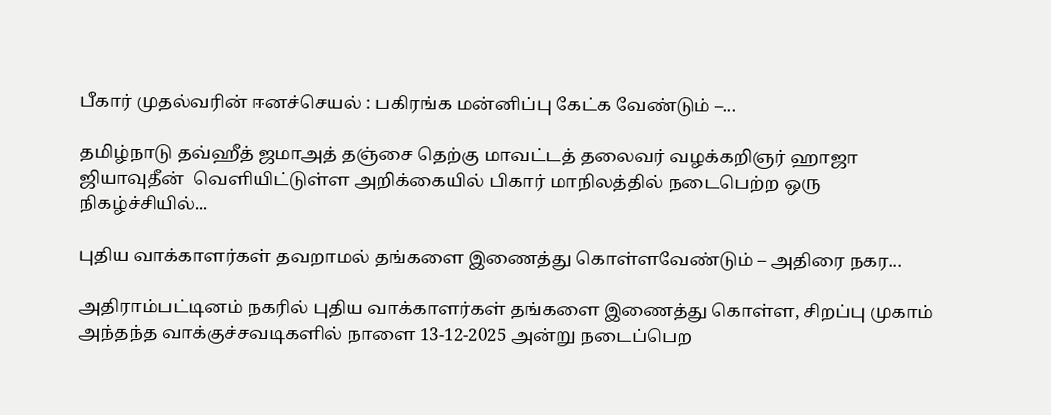பீகார் முதல்வரின் ஈனச்செயல் : பகிரங்க மன்னிப்பு கேட்க வேண்டும் –...

தமிழ்நாடு தவ்ஹீத் ஜமாஅத் தஞ்சை தெற்கு மாவட்டத் தலைவர் வழக்கறிஞர் ஹாஜா ஜியாவுதீன்  வெளியிட்டுள்ள அறிக்கையில் பிகார் மாநிலத்தில் நடைபெற்ற ஒரு நிகழ்ச்சியில்...

புதிய வாக்காளர்கள் தவறாமல் தங்களை இணைத்து கொள்ளவேண்டும் – அதிரை நகர...

அதிராம்பட்டினம் நகரில் புதிய வாக்காளர்கள் தங்களை இணைத்து கொள்ள, சிறப்பு முகாம் அந்தந்த வாக்குச்சவடிகளில் நாளை 13-12-2025 அன்று நடைப்பெற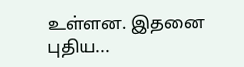உள்ளன. இதனை புதிய...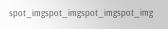spot_imgspot_imgspot_imgspot_img